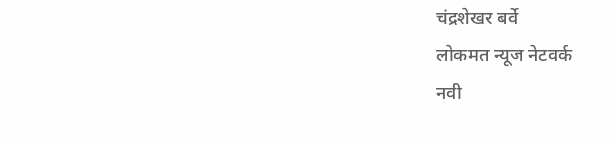चंद्रशेखर बर्वे
लोकमत न्यूज नेटवर्क
नवी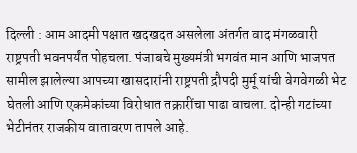दिल्ली : आम आदमी पक्षात खदखदत असलेला अंतर्गत वाद मंगळवारी राष्ट्रपती भवनपर्यंत पोहचला. पंजाबचे मुख्यमंत्री भगवंत मान आणि भाजपत सामील झालेल्या आपच्या खासदारांनी राष्ट्रपती द्रौपदी मुर्मू यांची वेगवेगळी भेट घेतली आणि एकमेकांच्या विरोधात तक्रारींचा पाढा वाचला. दोन्ही गटांच्या भेटीनंतर राजकीय वातावरण तापले आहे.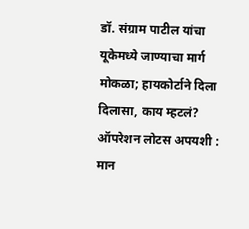डॉ. संग्राम पाटील यांचा यूकेमध्ये जाण्याचा मार्ग मोकळा; हायकोर्टाने दिला दिलासा, काय म्हटलं?
ऑपरेशन लोटस अपयशी : मान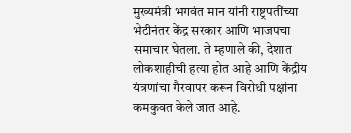मुख्यमंत्री भगवंत मान यांनी राष्ट्रपतींच्या भेटीनंतर केंद्र सरकार आणि भाजपचा समाचार घेतला. ते म्हणाले की, देशात लोकशाहीची हत्या होत आहे आणि केंद्रीय यंत्रणांचा गैरवापर करून विरोधी पक्षांना कमकुवत केले जात आहे.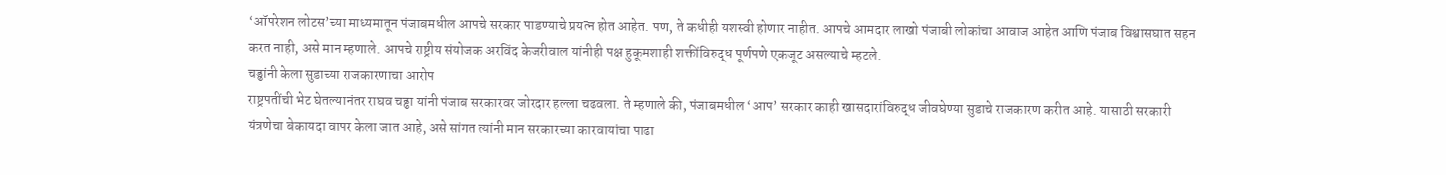‘ऑपरेशन लोटस’च्या माध्यमातून पंजाबमधील आपचे सरकार पाडण्याचे प्रयत्न होत आहेत. पण, ते कधीही यशस्वी होणार नाहीत. आपचे आमदार लाखो पंजाबी लोकांचा आवाज आहेत आणि पंजाब विश्वासघात सहन करत नाही, असे मान म्हणाले. आपचे राष्ट्रीय संयोजक अरविंद केजरीवाल यांनीही पक्ष हुकूमशाही शक्तींविरुद्ध पूर्णपणे एकजूट असल्याचे म्हटले.
चड्ढांनी केला सुडाच्या राजकारणाचा आरोप
राष्ट्रपतींची भेट घेतल्यानंतर राघव चढ्ढा यांनी पंजाब सरकारवर जोरदार हल्ला चढवला. ते म्हणाले की, पंजाबमधील ‘आप’ सरकार काही खासदारांविरुद्ध जीवघेण्या सुडाचे राजकारण करीत आहे. यासाठी सरकारी यंत्रणेचा बेकायदा वापर केला जात आहे, असे सांगत त्यांनी मान सरकारच्या कारवायांचा पाढा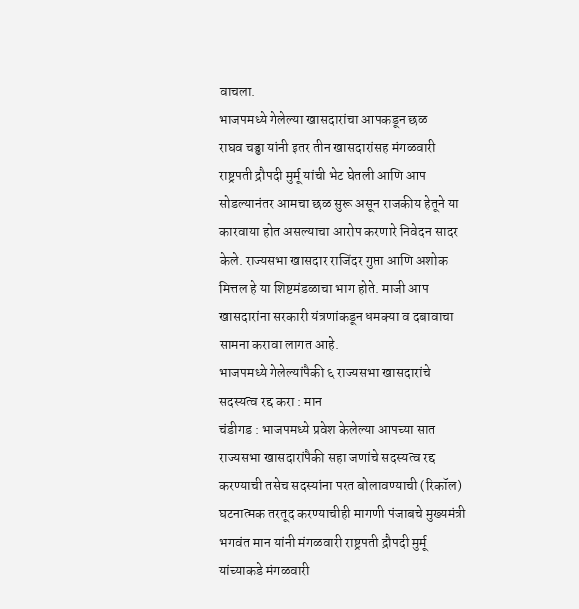वाचला.
भाजपमध्ये गेलेल्या खासदारांचा आपकडून छळ
राघव चड्ढा यांनी इतर तीन खासदारांसह मंगळवारी राष्ट्रपती द्रौपदी मुर्मू यांची भेट घेतली आणि आप सोडल्यानंतर आमचा छळ सुरू असून राजकीय हेतूने या कारवाया होत असल्याचा आरोप करणारे निवेदन सादर केले. राज्यसभा खासदार राजिंदर गुप्ता आणि अशोक मित्तल हे या शिष्टमंडळाचा भाग होते. माजी आप खासदारांना सरकारी यंत्रणांकडून धमक्या व दबावाचा सामना करावा लागत आहे.
भाजपमध्ये गेलेल्यांपैकी ६ राज्यसभा खासदारांचे सदस्यत्व रद्द करा : मान
चंडीगड : भाजपमध्ये प्रवेश केलेल्या आपच्या सात राज्यसभा खासदारांपैकी सहा जणांचे सदस्यत्व रद्द करण्याची तसेच सदस्यांना परत बोलावण्याची (रिकॉल) घटनात्मक तरतूद करण्याचीही मागणी पंजाबचे मुख्यमंत्री भगवंत मान यांनी मंगळवारी राष्ट्रपती द्रौपदी मुर्मू यांच्याकडे मंगळवारी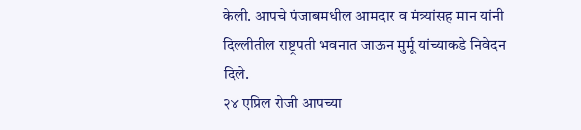केली. आपचे पंजाबमधील आमदार व मंत्र्यांसह मान यांनी दिल्लीतील राष्ट्रपती भवनात जाऊन मुर्मू यांच्याकडे निवेदन दिले.
२४ एप्रिल रोजी आपच्या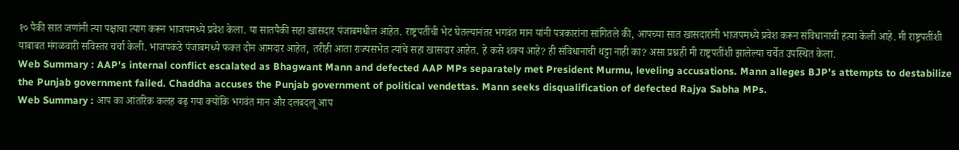१० पैकी सात जणांनी त्या पक्षाचा त्याग करून भाजपमध्ये प्रवेश केला. या सातपैकी सहा खासदार पंजाबमधील आहेत. राष्ट्रपतींची भेट घेतल्यानंतर भगवंत मान यांनी पत्रकारांना सांगितले की, आपच्या सात खासदारांनी भाजपमध्ये प्रवेश करून संविधानाची हत्या केली आहे. मी राष्ट्रपतींशी याबाबत मंगळवारी सविस्तर चर्चा केली. भाजपकडे पंजाबमध्ये फक्त दोन आमदार आहेत, तरीही आता राज्यसभेत त्यांचे सहा खासदार आहेत. हे कसे शक्य आहे? ही संविधानाची थट्टा नाही का? असा प्रश्नही मी राष्ट्रपतींशी झालेल्या चर्चेत उपस्थित केला.
Web Summary : AAP's internal conflict escalated as Bhagwant Mann and defected AAP MPs separately met President Murmu, leveling accusations. Mann alleges BJP's attempts to destabilize the Punjab government failed. Chaddha accuses the Punjab government of political vendettas. Mann seeks disqualification of defected Rajya Sabha MPs.
Web Summary : आप का आंतरिक कलह बढ़ गया क्योंकि भगवंत मान और दलबदलू आप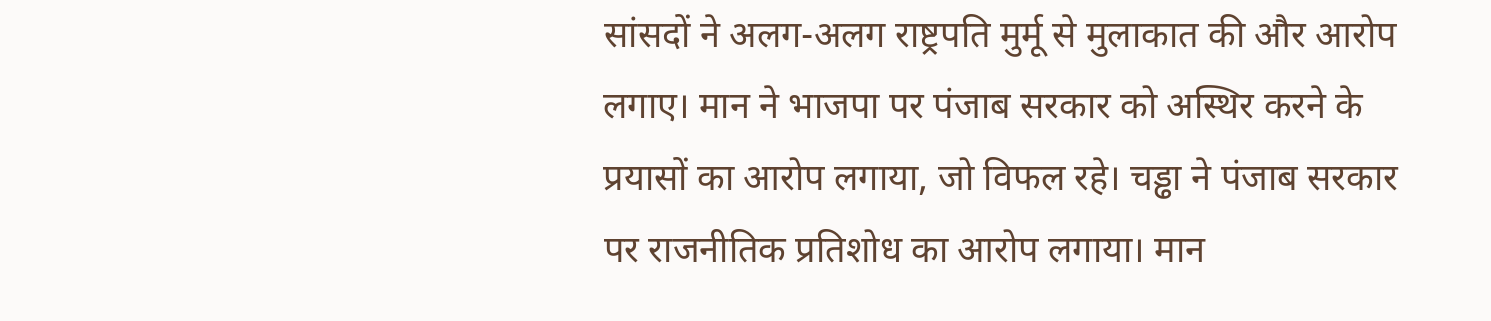सांसदों ने अलग-अलग राष्ट्रपति मुर्मू से मुलाकात की और आरोप लगाए। मान ने भाजपा पर पंजाब सरकार को अस्थिर करने के प्रयासों का आरोप लगाया, जो विफल रहे। चड्ढा ने पंजाब सरकार पर राजनीतिक प्रतिशोध का आरोप लगाया। मान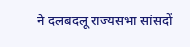ने दलबदलू राज्यसभा सांसदों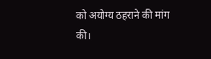को अयोग्य ठहराने की मांग की।